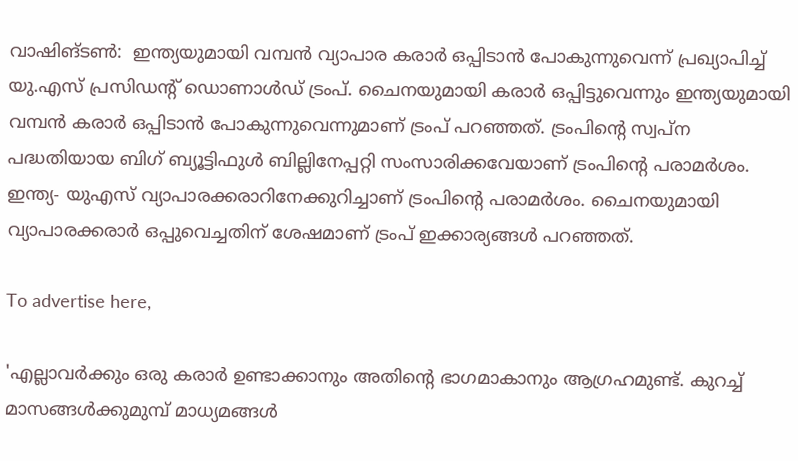വാഷിങ്ടണ്‍:  ഇന്ത്യയുമായി വമ്പന്‍ വ്യാപാര കരാര്‍ ഒപ്പിടാന്‍ പോകുന്നുവെന്ന് പ്രഖ്യാപിച്ച് യു.എസ് പ്രസിഡന്റ് ഡൊണാള്‍ഡ് ട്രംപ്. ചൈനയുമായി കരാര്‍ ഒപ്പിട്ടുവെന്നും ഇന്ത്യയുമായി വമ്പന്‍ കരാര്‍ ഒപ്പിടാന്‍ പോകുന്നുവെന്നുമാണ് ട്രംപ് പറഞ്ഞത്. ട്രംപിന്റെ സ്വപ്‌ന പദ്ധതിയായ ബിഗ് ബ്യൂട്ടിഫുള്‍ ബില്ലിനേപ്പറ്റി സംസാരിക്കവേയാണ് ട്രംപിന്റെ പരാമര്‍ശം. ഇന്ത്യ- യുഎസ് വ്യാപാരക്കരാറിനേക്കുറിച്ചാണ് ട്രംപിന്റെ പരാമര്‍ശം. ചൈനയുമായി വ്യാപാരക്കരാര്‍ ഒപ്പുവെച്ചതിന് ശേഷമാണ് ട്രംപ് ഇക്കാര്യങ്ങള്‍ പറഞ്ഞത്.

To advertise here,

'എല്ലാവര്‍ക്കും ഒരു കരാര്‍ ഉണ്ടാക്കാനും അതിന്റെ ഭാഗമാകാനും ആഗ്രഹമുണ്ട്. കുറച്ച് മാസങ്ങള്‍ക്കുമുമ്പ് മാധ്യമങ്ങള്‍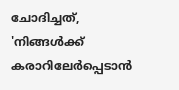ചോദിച്ചത്, 'നിങ്ങള്‍ക്ക് കരാറിലേര്‍പ്പെടാന്‍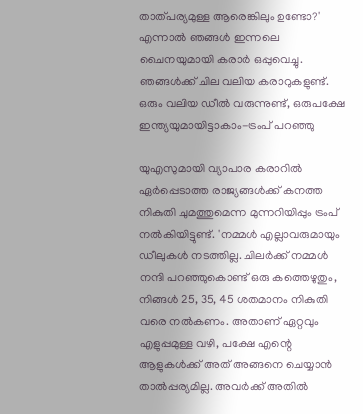താത്പര്യമുള്ള ആരെങ്കിലും ഉണ്ടോ?' എന്നാല്‍ ഞങ്ങള്‍ ഇന്നലെ ചൈനയുമായി കരാര്‍ ഒപ്പുവെച്ചു. ഞങ്ങള്‍ക്ക് ചില വലിയ കരാറുകളുണ്ട്. ഒരും വലിയ ഡീല്‍ വരുന്നുണ്ട്, ഒരുപക്ഷേ ഇന്ത്യയുമായിട്ടാകാം-ട്രംപ് പറഞ്ഞു

യുഎസുമായി വ്യാപാര കരാറില്‍ ഏര്‍പ്പെടാത്ത രാജ്യങ്ങള്‍ക്ക് കനത്ത നികുതി ചുമത്തുമെന്ന മുന്നറിയിപ്പും ട്രംപ് നല്‍കിയിട്ടുണ്ട്. 'നമ്മള്‍ എല്ലാവരുമായും ഡീലുകള്‍ നടത്തില്ല. ചിലര്‍ക്ക് നമ്മള്‍ നന്ദി പറഞ്ഞുകൊണ്ട് ഒരു കത്തെഴുതും, നിങ്ങള്‍ 25, 35, 45 ശതമാനം നികുതി വരെ നല്‍കണം. അതാണ് ഏറ്റവും എളുപ്പമുള്ള വഴി, പക്ഷേ എന്റെ ആളുകള്‍ക്ക് അത് അങ്ങനെ ചെയ്യാന്‍ താല്‍പ്പര്യമില്ല. അവര്‍ക്ക് അതില്‍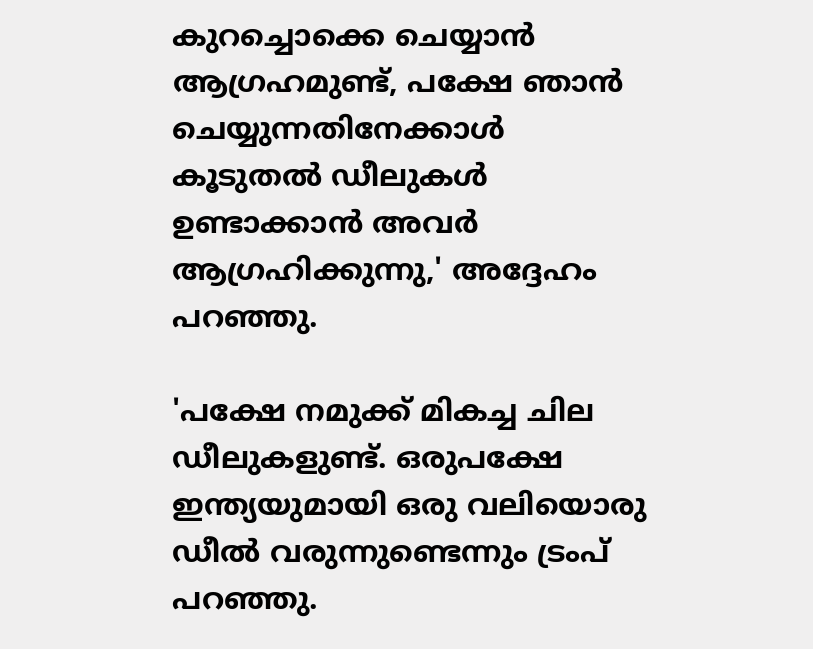കുറച്ചൊക്കെ ചെയ്യാന്‍ ആഗ്രഹമുണ്ട്, പക്ഷേ ഞാന്‍ ചെയ്യുന്നതിനേക്കാള്‍ കൂടുതല്‍ ഡീലുകള്‍ ഉണ്ടാക്കാന്‍ അവര്‍ ആഗ്രഹിക്കുന്നു,' അദ്ദേഹം പറഞ്ഞു.

'പക്ഷേ നമുക്ക് മികച്ച ചില ഡീലുകളുണ്ട്. ഒരുപക്ഷേ ഇന്ത്യയുമായി ഒരു വലിയൊരു ഡീല്‍ വരുന്നുണ്ടെന്നും ട്രംപ് പറഞ്ഞു.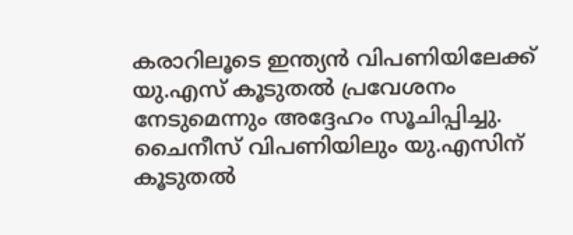കരാറിലൂടെ ഇന്ത്യന്‍ വിപണിയിലേക്ക് യു.എസ് കൂടുതല്‍ പ്രവേശനം നേടുമെന്നും അദ്ദേഹം സൂചിപ്പിച്ചു. ചൈനീസ് വിപണിയിലും യു.എസിന് കൂടുതല്‍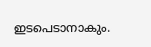ഇടപെടാനാകും.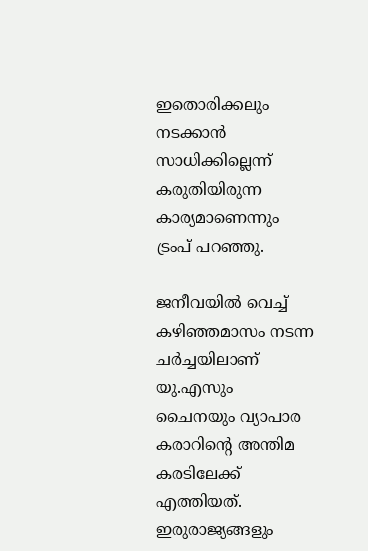ഇതൊരിക്കലും നടക്കാന്‍ സാധിക്കില്ലെന്ന് കരുതിയിരുന്ന കാര്യമാണെന്നും ട്രംപ് പറഞ്ഞു.

ജനീവയില്‍ വെച്ച് കഴിഞ്ഞമാസം നടന്ന ചര്‍ച്ചയിലാണ് യു.എസും ചൈനയും വ്യാപാര കരാറിന്റെ അന്തിമ കരടിലേക്ക് എത്തിയത്. ഇരുരാജ്യങ്ങളും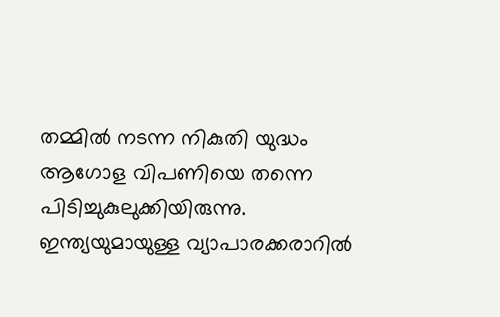തമ്മില്‍ നടന്ന നികുതി യുദ്ധം ആഗോള വിപണിയെ തന്നെ പിടിച്ചുകുലുക്കിയിരുന്നു. ഇന്ത്യയുമായുള്ള വ്യാപാരക്കരാറില്‍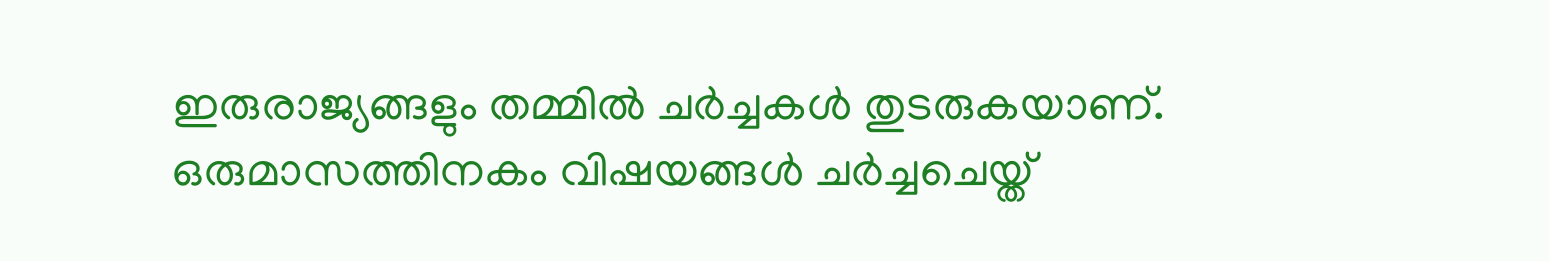ഇരുരാജ്യങ്ങളും തമ്മില്‍ ചര്‍ച്ചകള്‍ തുടരുകയാണ്. ഒരുമാസത്തിനകം വിഷയങ്ങള്‍ ചര്‍ച്ചചെയ്ത്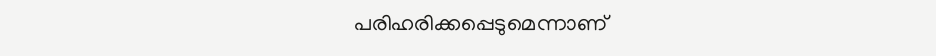പരിഹരിക്കപ്പെടുമെന്നാണ്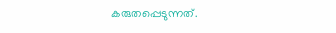കരുതപ്പെടുന്നത്.